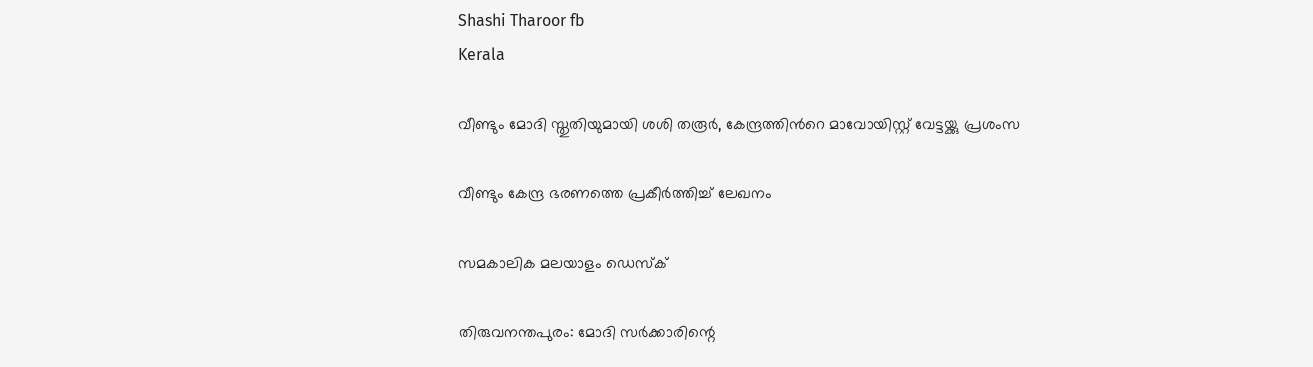Shashi Tharoor fb
Kerala

വീണ്ടും മോദി സ്തുതിയുമായി ശശി തരൂര്‍, കേന്ദ്രത്തിന്‍റെ മാവോയിസ്റ്റ് വേട്ടയ്ക്കു പ്രശംസ

വീണ്ടും കേന്ദ്ര ഭരണത്തെ പ്രകീര്‍ത്തിച്ച് ലേഖനം

സമകാലിക മലയാളം ഡെസ്ക്

തിരുവനന്തപുരം: മോദി സര്‍ക്കാരിന്റെ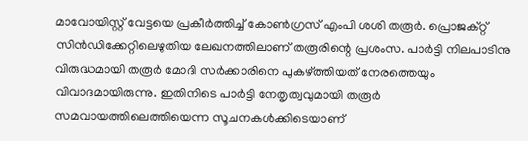മാവോയിസ്റ്റ് വേട്ടയെ പ്രകീര്‍ത്തിച്ച് കോണ്‍ഗ്രസ് എംപി ശശി തരൂര്‍. പ്രൊജക്റ്റ് സിന്‍ഡിക്കേറ്റിലെഴുതിയ ലേഖനത്തിലാണ് തരൂരിന്റെ പ്രശംസ. പാര്‍ട്ടി നിലപാടിനു വിരുദ്ധമായി തരൂര്‍ മോദി സര്‍ക്കാരിനെ പുകഴ്ത്തിയത് നേരത്തെയും വിവാദമായിരുന്നു. ഇതിനിടെ പാര്‍ട്ടി നേതൃത്വവുമായി തരൂര്‍ സമവായത്തിലെത്തിയെന്ന സൂചനകള്‍ക്കിടെയാണ്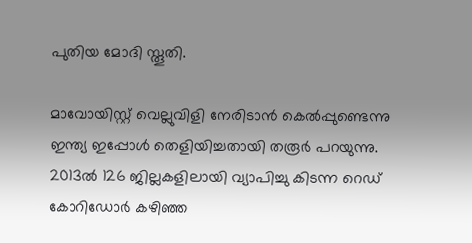പുതിയ മോദി സ്തൂതി.

മാവോയിസ്റ്റ് വെല്ലുവിളി നേരിടാന്‍ കെല്‍പ്പുണ്ടെന്നു ഇന്ത്യ ഇപ്പോള്‍ തെളിയിച്ചതായി തരൂര്‍ പറയുന്നു. 2013ല്‍ 126 ജില്ലകളിലായി വ്യാപിച്ചു കിടന്ന റെഡ് കോറിഡോര്‍ കഴിഞ്ഞ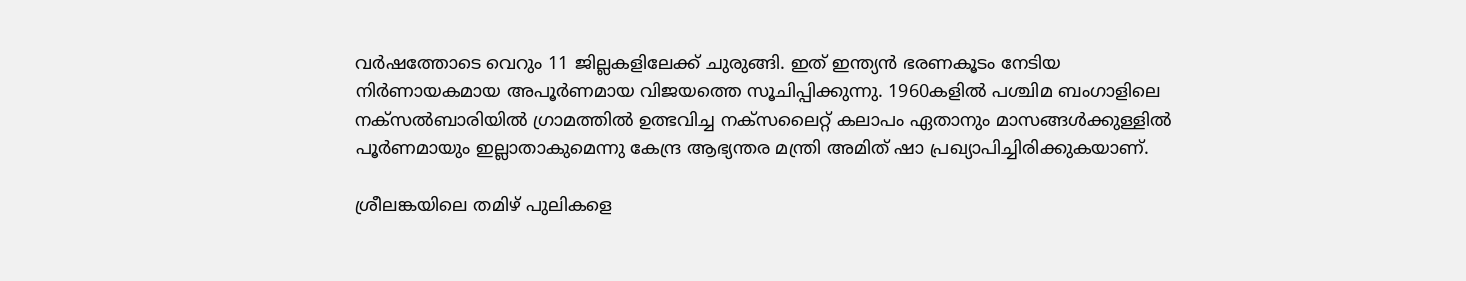വര്‍ഷത്തോടെ വെറും 11 ജില്ലകളിലേക്ക് ചുരുങ്ങി. ഇത് ഇന്ത്യന്‍ ഭരണകൂടം നേടിയ നിര്‍ണായകമായ അപൂര്‍ണമായ വിജയത്തെ സൂചിപ്പിക്കുന്നു. 1960കളില്‍ പശ്ചിമ ബംഗാളിലെ നക്‌സല്‍ബാരിയില്‍ ഗ്രാമത്തില്‍ ഉത്ഭവിച്ച നക്‌സലൈറ്റ് കലാപം ഏതാനും മാസങ്ങള്‍ക്കുള്ളില്‍ പൂര്‍ണമായും ഇല്ലാതാകുമെന്നു കേന്ദ്ര ആഭ്യന്തര മന്ത്രി അമിത് ഷാ പ്രഖ്യാപിച്ചിരിക്കുകയാണ്.

ശ്രീലങ്കയിലെ തമിഴ് പുലികളെ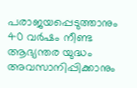പരാജയപ്പെടുത്താനും 40 വര്‍ഷം നീണ്ട ആഭ്യന്തര യുദ്ധം അവസാനിപ്പിക്കാനും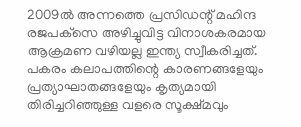2009ല്‍ അന്നത്തെ പ്രസിഡന്റ് മഹിന്ദ രജപക്‌സെ അഴിച്ചുവിട്ട വിനാശകരമായ ആക്രമണ വഴിയല്ല ഇന്ത്യ സ്വീകരിച്ചത്. പകരം കലാപത്തിന്റെ കാരണങ്ങളേയും പ്രത്യാഘാതങ്ങളേയും കൃത്യമായി തിരിച്ചറിഞ്ഞുള്ള വളരെ സൂക്ഷ്മവും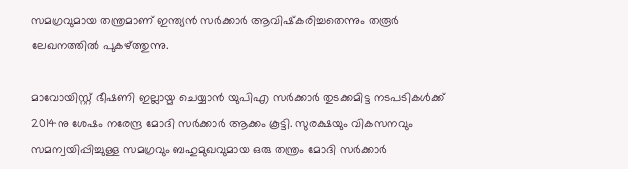സമഗ്രവുമായ തന്ത്രമാണ് ഇന്ത്യന്‍ സര്‍ക്കാര്‍ ആവിഷ്‌കരിച്ചതെന്നും തരൂര്‍ ലേഖനത്തില്‍ പുകഴ്ത്തുന്നു.

മാവോയിസ്റ്റ് ഭീഷണി ഇല്ലായ്മ ചെയ്യാന്‍ യുപിഎ സര്‍ക്കാര്‍ തുടക്കമിട്ട നടപടികള്‍ക്ക് 2014നു ശേഷം നരേന്ദ്ര മോദി സര്‍ക്കാര്‍ ആക്കം കൂട്ടി. സുരക്ഷയും വികസനവും സമന്വയിപ്പിച്ചുള്ള സമഗ്രവും ബഹുമുഖവുമായ ഒരു തന്ത്രം മോദി സര്‍ക്കാര്‍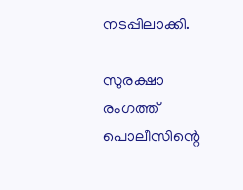നടപ്പിലാക്കി.

സുരക്ഷാ രംഗത്ത് പൊലീസിന്റെ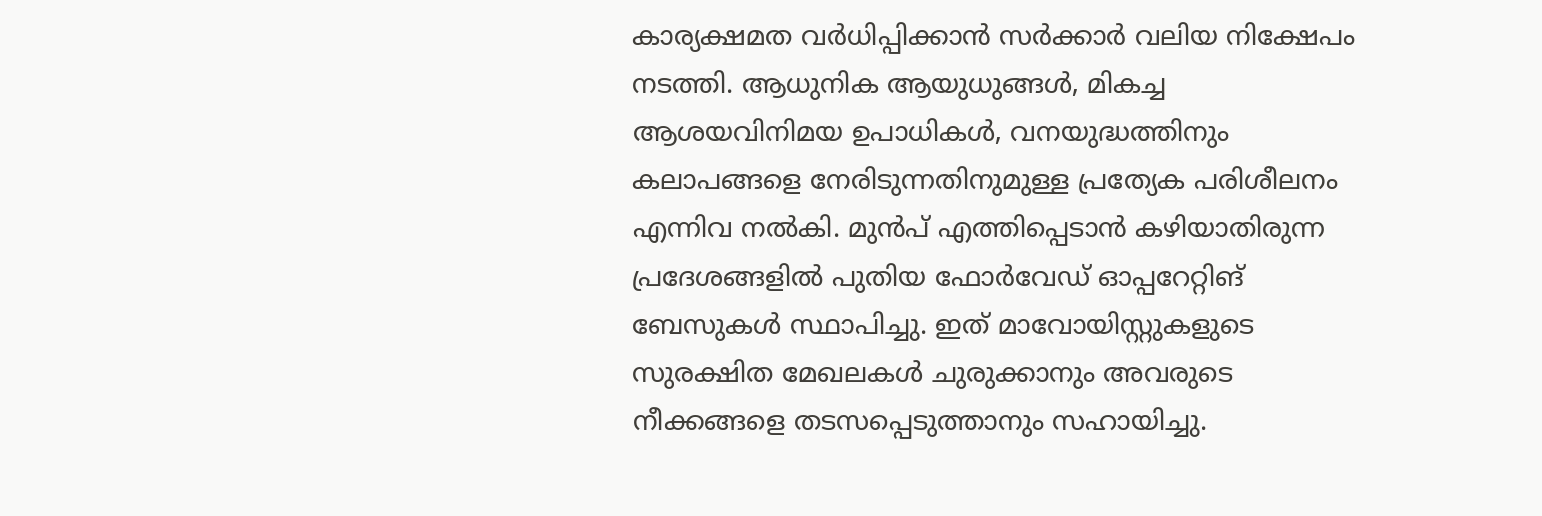കാര്യക്ഷമത വര്‍ധിപ്പിക്കാന്‍ സര്‍ക്കാര്‍ വലിയ നിക്ഷേപം നടത്തി. ആധുനിക ആയുധുങ്ങള്‍, മികച്ച ആശയവിനിമയ ഉപാധികള്‍, വനയുദ്ധത്തിനും കലാപങ്ങളെ നേരിടുന്നതിനുമുള്ള പ്രത്യേക പരിശീലനം എന്നിവ നല്‍കി. മുന്‍പ് എത്തിപ്പെടാന്‍ കഴിയാതിരുന്ന പ്രദേശങ്ങളില്‍ പുതിയ ഫോര്‍വേഡ് ഓപ്പറേറ്റിങ് ബേസുകള്‍ സ്ഥാപിച്ചു. ഇത് മാവോയിസ്റ്റുകളുടെ സുരക്ഷിത മേഖലകള്‍ ചുരുക്കാനും അവരുടെ നീക്കങ്ങളെ തടസപ്പെടുത്താനും സഹായിച്ചു.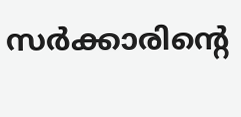സര്‍ക്കാരിന്റെ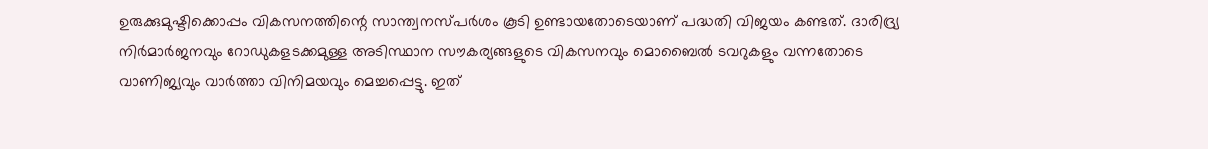ഉരുക്കുമുഷ്ടിക്കൊപ്പം വികസനത്തിന്റെ സാന്ത്വനസ്പര്‍ശം കൂടി ഉണ്ടായതോടെയാണ് പദ്ധതി വിജയം കണ്ടത്. ദാരിദ്ര്യ നിര്‍മാര്‍ജനവും റോഡുകളടക്കമുള്ള അടിസ്ഥാന സൗകര്യങ്ങളുടെ വികസനവും മൊബൈല്‍ ടവറുകളും വന്നതോടെ വാണിജ്യവും വാര്‍ത്താ വിനിമയവും മെച്ചപ്പെട്ടു. ഇത്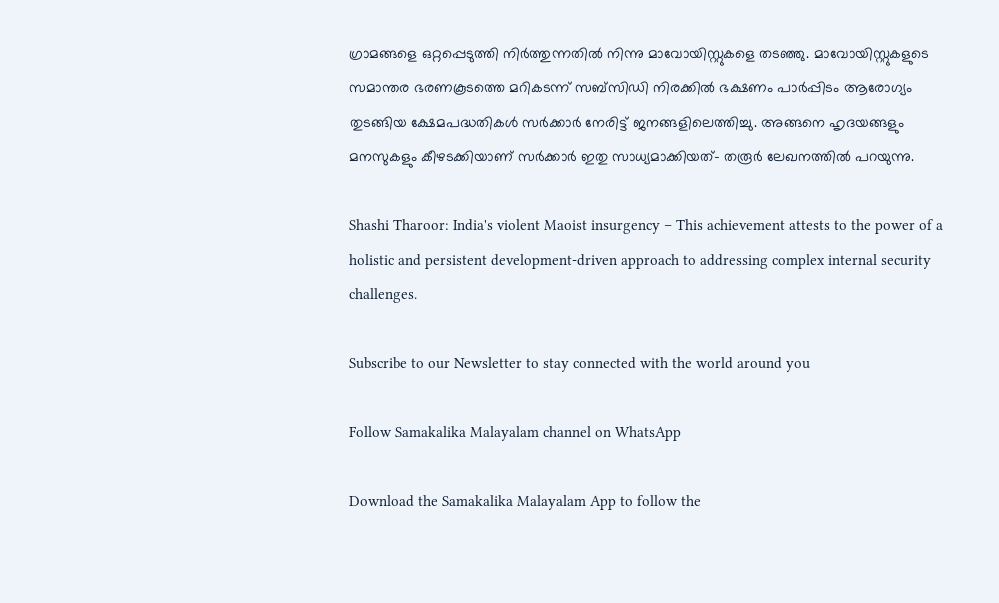ഗ്രാമങ്ങളെ ഒറ്റപ്പെടുത്തി നിര്‍ത്തുന്നതില്‍ നിന്നു മാവോയിസ്റ്റുകളെ തടഞ്ഞു. മാവോയിസ്റ്റുകളുടെ സമാന്തര ഭരണകൂടത്തെ മറികടന്ന് സബ്‌സിഡി നിരക്കില്‍ ഭക്ഷണം പാര്‍പ്പിടം ആരോഗ്യം തുടങ്ങിയ ക്ഷേമപദ്ധതികള്‍ സര്‍ക്കാര്‍ നേരിട്ട് ജനങ്ങളിലെത്തിച്ചു. അങ്ങനെ ഹൃദയങ്ങളും മനസുകളും കീഴടക്കിയാണ് സര്‍ക്കാര്‍ ഇതു സാധ്യമാക്കിയത്- തരൂര്‍ ലേഖനത്തില്‍ പറയുന്നു.

Shashi Tharoor: India's violent Maoist insurgency – This achievement attests to the power of a holistic and persistent development-driven approach to addressing complex internal security challenges.

Subscribe to our Newsletter to stay connected with the world around you

Follow Samakalika Malayalam channel on WhatsApp

Download the Samakalika Malayalam App to follow the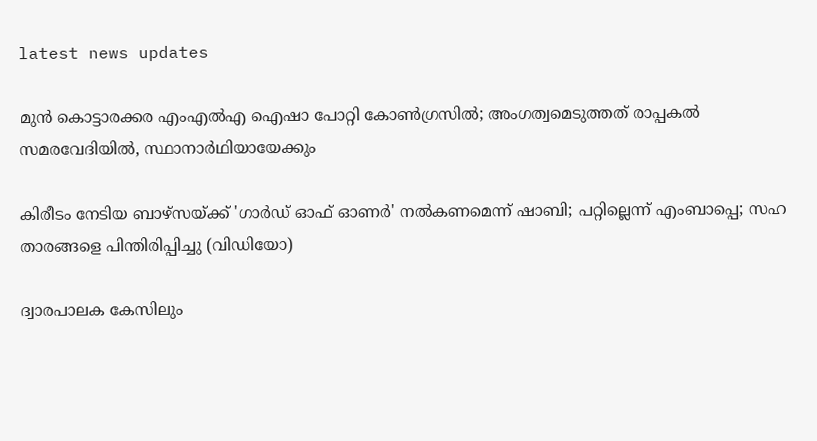latest news updates

മുന്‍ കൊട്ടാരക്കര എംഎല്‍എ ഐഷാ പോറ്റി കോണ്‍ഗ്രസില്‍; അംഗത്വമെടുത്തത് രാപ്പകല്‍ സമരവേദിയില്‍, സ്ഥാനാര്‍ഥിയായേക്കും

കിരീടം നേടിയ ബാഴ്സയ്ക്ക് 'ഗാർഡ് ഓഫ് ഓണർ' നൽകണമെന്ന് ഷാബി; പറ്റില്ലെന്ന് എംബാപ്പെ; സഹ താരങ്ങളെ പിന്തിരിപ്പിച്ചു (വിഡിയോ)

ദ്വാരപാലക കേസിലും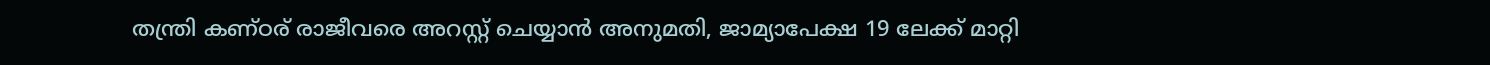തന്ത്രി കണ്ഠര് രാജീവരെ അറസ്റ്റ് ചെയ്യാന്‍ അനുമതി, ജാമ്യാപേക്ഷ 19 ലേക്ക് മാറ്റി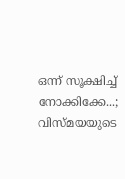ഒന്ന് സൂക്ഷിച്ച് നോക്കിക്കേ...; വിസ്മയയുടെ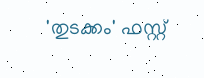'തുടക്കം' ഫസ്റ്റ്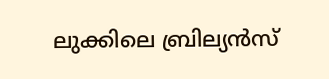ലുക്കിലെ ബ്രില്യൻസ്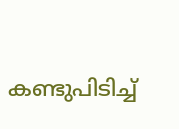കണ്ടുപിടിച്ച്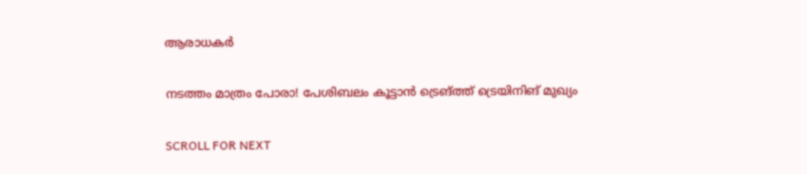ആരാധകർ

നടത്തം മാത്രം പോരാ! പേശിബലം കൂട്ടാൻ ട്രെങ്ത്ത് ട്രെയിനിങ് മുഖ്യം

SCROLL FOR NEXT